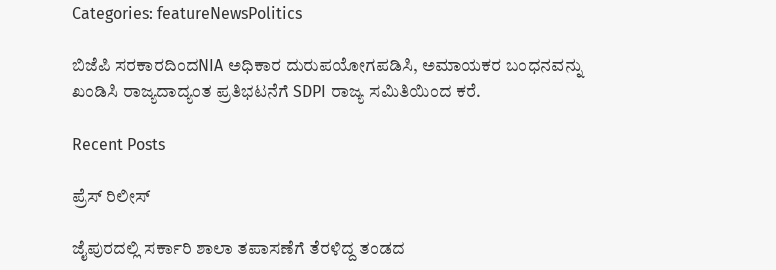Categories: featureNewsPolitics

ಬಿಜೆಪಿ ಸರಕಾರದಿಂದNIA ಅಧಿಕಾರ ದುರುಪಯೋಗಪಡಿಸಿ, ಅಮಾಯಕರ ಬಂಧನವನ್ನು ಖಂಡಿಸಿ ರಾಜ್ಯದಾದ್ಯಂತ ಪ್ರತಿಭಟನೆಗೆ SDPI ರಾಜ್ಯ ಸಮಿತಿಯಿಂದ ಕರೆ.

Recent Posts

ಪ್ರೆಸ್ ರಿಲೀಸ್

ಜೈಪುರದಲ್ಲಿ ಸರ್ಕಾರಿ ಶಾಲಾ ತಪಾಸಣೆಗೆ ತೆರಳಿದ್ದ ತಂಡದ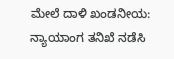ಮೇಲೆ ದಾಳಿ ಖಂಡನೀಯ: ನ್ಯಾಯಾಂಗ ತನಿಖೆ ನಡೆಸಿ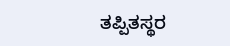ತಪ್ಪಿತಸ್ಥರ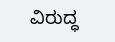ವಿರುದ್ಧ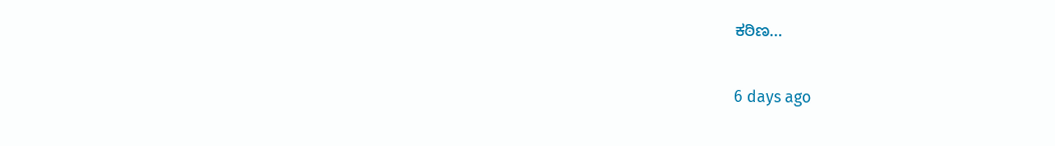ಕಠಿಣ…

6 days ago